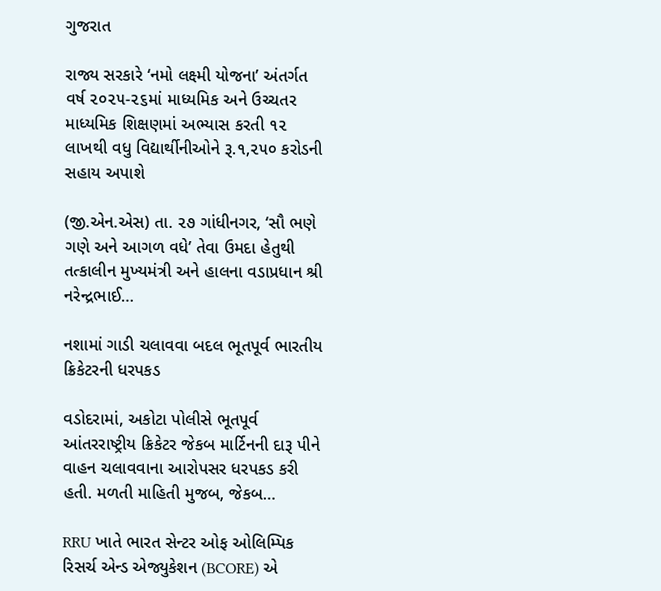ગુજરાત

રાજ્ય સરકારે ‘નમો લક્ષ્મી યોજના’ અંતર્ગત વર્ષ ૨૦૨૫-૨૬માં માધ્યમિક અને ઉચ્ચતર માધ્યમિક શિક્ષણમાં અભ્યાસ કરતી ૧૨ લાખથી વધુ વિદ્યાર્થીનીઓને રૂ.૧,૨૫૦ કરોડની સહાય અપાશે

(જી.એન.એસ) તા. ૨૭ ગાંધીનગર, ‘સૌ ભણે ગણે અને આગળ વધે’ તેવા ઉમદા હેતુથી તત્કાલીન મુખ્યમંત્રી અને હાલના વડાપ્રધાન શ્રી નરેન્દ્રભાઈ…

નશામાં ગાડી ચલાવવા બદલ ભૂતપૂર્વ ભારતીય ક્રિકેટરની ધરપકડ

વડોદરામાં, અકોટા પોલીસે ભૂતપૂર્વ આંતરરાષ્ટ્રીય ક્રિકેટર જેકબ માર્ટિનની દારૂ પીને વાહન ચલાવવાના આરોપસર ધરપકડ કરી હતી. મળતી માહિતી મુજબ, જેકબ…

RRU ખાતે ભારત સેન્ટર ઓફ ઓલિમ્પિક રિસર્ચ એન્ડ એજ્યુકેશન (BCORE) એ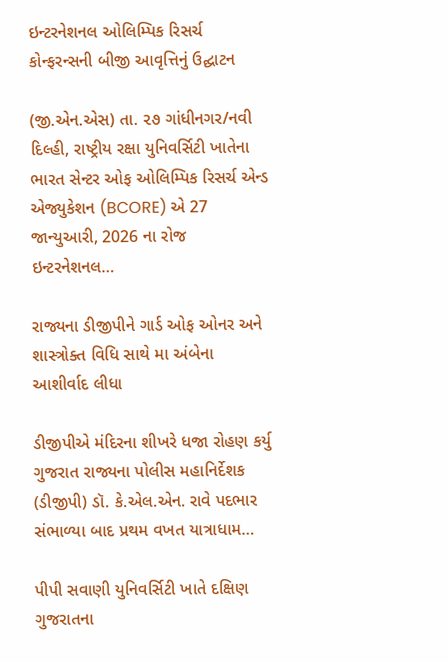ઇન્ટરનેશનલ ઓલિમ્પિક રિસર્ચ કોન્ફરન્સની બીજી આવૃત્તિનું ઉદ્ઘાટન

(જી.એન.એસ) તા. ૨૭ ગાંધીનગર/નવી દિલ્હી, રાષ્ટ્રીય રક્ષા યુનિવર્સિટી ખાતેના ભારત સેન્ટર ઓફ ઓલિમ્પિક રિસર્ચ એન્ડ એજ્યુકેશન (BCORE) એ 27 જાન્યુઆરી, 2026 ના રોજ ઇન્ટરનેશનલ…

રાજ્યના ડીજીપીને ગાર્ડ ઓફ ઓનર અને શાસ્ત્રોક્ત વિધિ સાથે મા અંબેના આશીર્વાદ લીધા

ડીજીપીએ મંદિરના શીખરે ધજા રોહણ કર્યુ ગુજરાત રાજ્યના પોલીસ મહાનિર્દેશક (ડીજીપી) ડૉ. કે.એલ.એન. રાવે પદભાર સંભાળ્યા બાદ પ્રથમ વખત યાત્રાધામ…

પીપી સવાણી યુનિવર્સિટી ખાતે દક્ષિણ ગુજરાતના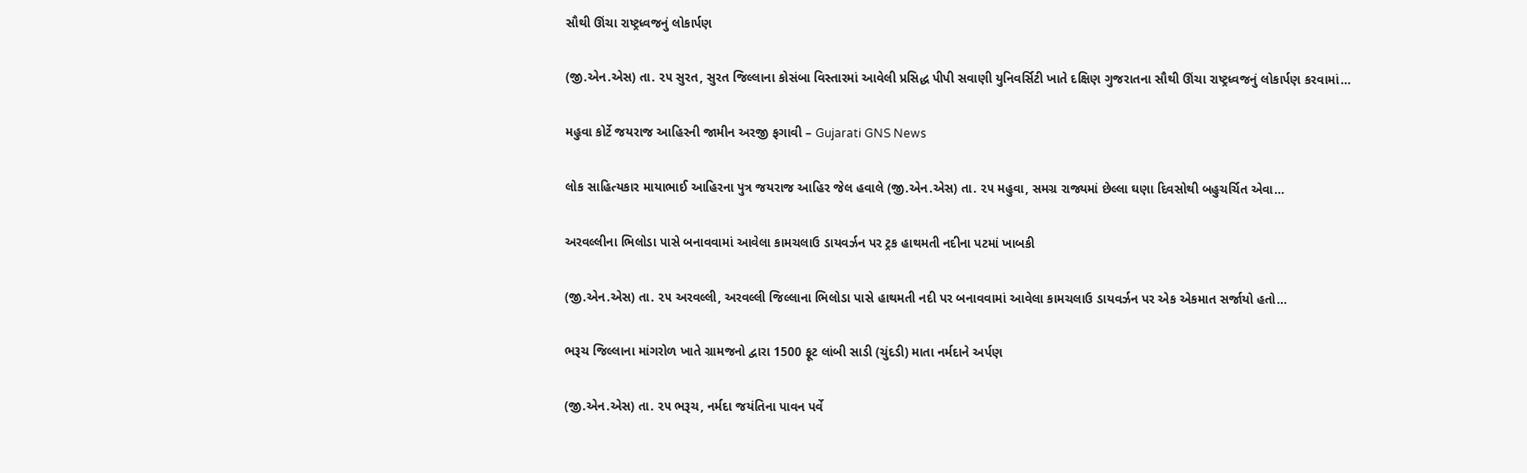સૌથી ઊંચા રાષ્ટ્રધ્વજનું લોકાર્પણ

(જી.એન.એસ) તા. ૨૫ સુરત, સુરત જિલ્લાના કોસંબા વિસ્તારમાં આવેલી પ્રસિદ્ધ પીપી સવાણી યુનિવર્સિટી ખાતે દક્ષિણ ગુજરાતના સૌથી ઊંચા રાષ્ટ્રધ્વજનું લોકાર્પણ કરવામાં…

મહુવા કોર્ટે જયરાજ આહિરની જામીન અરજી ફગાવી – Gujarati GNS News

લોક સાહિત્યકાર માયાભાઈ આહિરના પુત્ર જયરાજ આહિર જેલ હવાલે (જી.એન.એસ) તા. ૨૫ મહુવા, સમગ્ર રાજ્યમાં છેલ્લા ઘણા દિવસોથી બહુચર્ચિત એવા…

અરવલ્લીના ભિલોડા પાસે બનાવવામાં આવેલા કામચલાઉ ડાયવર્ઝન પર ટ્રક હાથમતી નદીના પટમાં ખાબકી

(જી.એન.એસ) તા. ૨૫ અરવલ્લી, અરવલ્લી જિલ્લાના ભિલોડા પાસે હાથમતી નદી પર બનાવવામાં આવેલા કામચલાઉ ડાયવર્ઝન પર એક એકમાત સર્જાયો હતો…

ભરૂચ જિલ્લાના માંગરોળ ખાતે ગ્રામજનો દ્વારા 1500 ફૂટ લાંબી સાડી (ચુંદડી) માતા નર્મદાને અર્પણ

(જી.એન.એસ) તા. ૨૫ ભરૂચ, નર્મદા જયંતિના પાવન પર્વે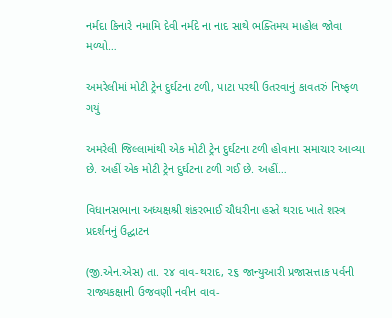નર્મદા કિનારે નમામિ દેવી નર્મદે ના નાદ સાથે ભક્તિમય માહોલ જોવા મળ્યો…

અમરેલીમાં મોટી ટ્રેન દુર્ઘટના ટળી, પાટા પરથી ઉતરવાનું કાવતરું નિષ્ફળ ગયું

અમરેલી જિલ્લામાંથી એક મોટી ટ્રેન દુર્ઘટના ટળી હોવાના સમાચાર આવ્યા છે. અહીં એક મોટી ટ્રેન દુર્ઘટના ટળી ગઈ છે. અહીં…

વિધાનસભાના અધ્યક્ષશ્રી શંકરભાઈ ચૌધરીના હસ્તે થરાદ ખાતે શસ્ત્ર પ્રદર્શનનું ઉદ્ઘાટન

(જી.એન.એસ) તા. ૨૪ વાવ-થરાદ, ૨૬ જાન્યુઆરી પ્રજાસત્તાક પર્વની રાજ્યકક્ષાની ઉજવણી નવીન વાવ-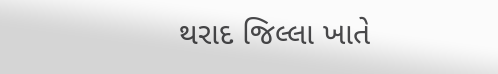થરાદ જિલ્લા ખાતે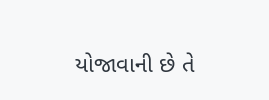યોજાવાની છે તે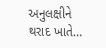અનુલક્ષીને થરાદ ખાતે…